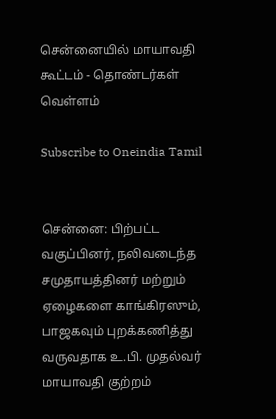சென்னையில் மாயாவதி கூட்டம் - தொண்டர்கள் வெள்ளம்

Subscribe to Oneindia Tamil


சென்னை: பிற்பட்ட வகுப்பினர், நலிவடைந்த சமுதாயத்தினர் மற்றும் ஏழைகளை காங்கிரஸும், பாஜகவும் புறக்கணித்து வருவதாக உ.பி. முதல்வர் மாயாவதி குற்றம்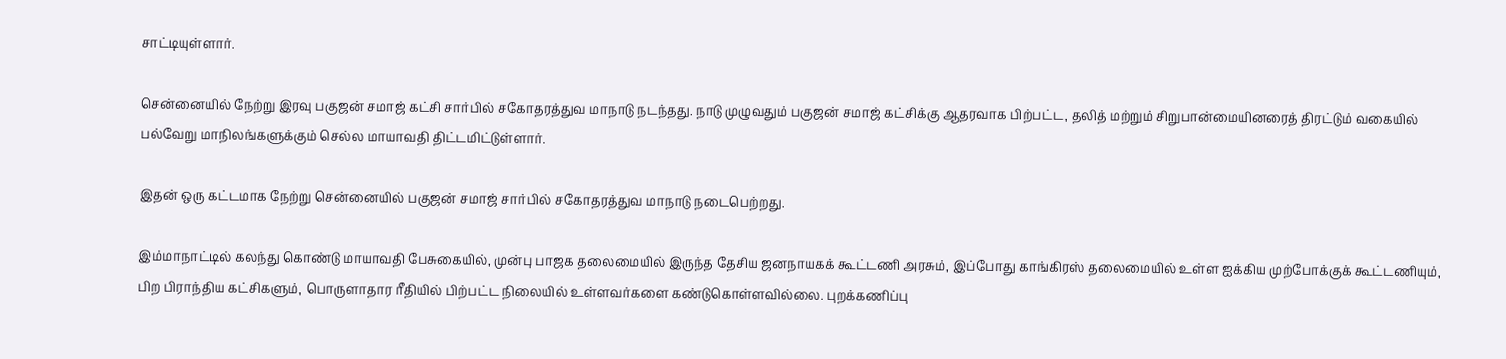சாட்டியுள்ளார்.

சென்னையில் நேற்று இரவு பகுஜன் சமாஜ் கட்சி சார்பில் சகோதரத்துவ மாநாடு நடந்தது. நாடு முழுவதும் பகுஜன் சமாஜ் கட்சிக்கு ஆதரவாக பிற்பட்ட, தலித் மற்றும் சிறுபான்மையினரைத் திரட்டும் வகையில் பல்வேறு மாநிலங்களுக்கும் செல்ல மாயாவதி திட்டமிட்டுள்ளார்.

இதன் ஒரு கட்டமாக நேற்று சென்னையில் பகுஜன் சமாஜ் சார்பில் சகோதரத்துவ மாநாடு நடைபெற்றது.

இம்மாநாட்டில் கலந்து கொண்டு மாயாவதி பேசுகையில், முன்பு பாஜக தலைமையில் இருந்த தேசிய ஜனநாயகக் கூட்டணி அரசும், இப்போது காங்கிரஸ் தலைமையில் உள்ள ஐக்கிய முற்போக்குக் கூட்டணியும், பிற பிராந்திய கட்சிகளும், பொருளாதார ரீதியில் பிற்பட்ட நிலையில் உள்ளவர்களை கண்டுகொள்ளவில்லை. புறக்கணிப்பு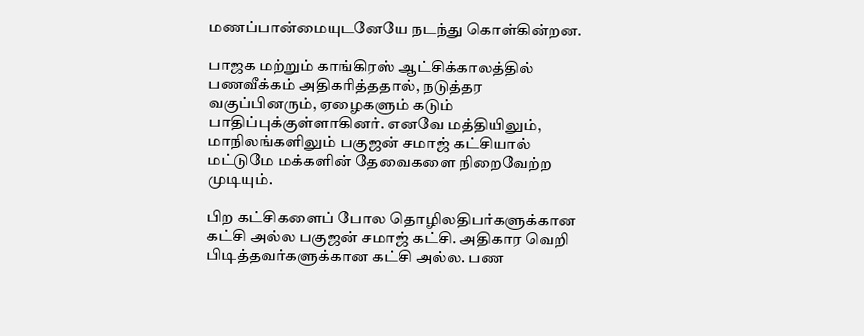மணப்பான்மையுடனேயே நடந்து கொள்கின்றன.

பாஜக மற்றும் காங்கிரஸ் ஆட்சிக்காலத்தில் பணவீக்கம் அதிகரித்ததால், நடுத்தர வகுப்பினரும், ஏழைகளும் கடும் பாதிப்புக்குள்ளாகினர். எனவே மத்தியிலும், மாநிலங்களிலும் பகுஜன் சமாஜ் கட்சியால் மட்டுமே மக்களின் தேவைகளை நிறைவேற்ற முடியும்.

பிற கட்சிகளைப் போல தொழிலதிபர்களுக்கான கட்சி அல்ல பகுஜன் சமாஜ் கட்சி. அதிகார வெறி பிடித்தவர்களுக்கான கட்சி அல்ல. பண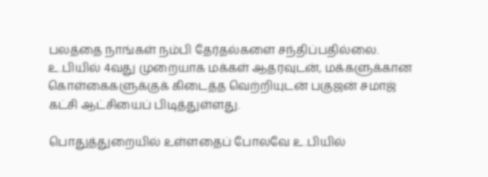பலத்தை நாங்கள் நம்பி தேர்தல்களை சந்திப்பதில்லை. உ.பியில் 4வது முறையாக மக்கள் ஆதரவுடன், மக்களுக்கான கொள்கைகளுக்குக் கிடைத்த வெற்றியுடன் பகுஜன் சமாஜ் கட்சி ஆட்சியைப் பிடித்துள்ளது.

பொதுத்துறையில் உள்ளதைப் போலவே உ.பியில்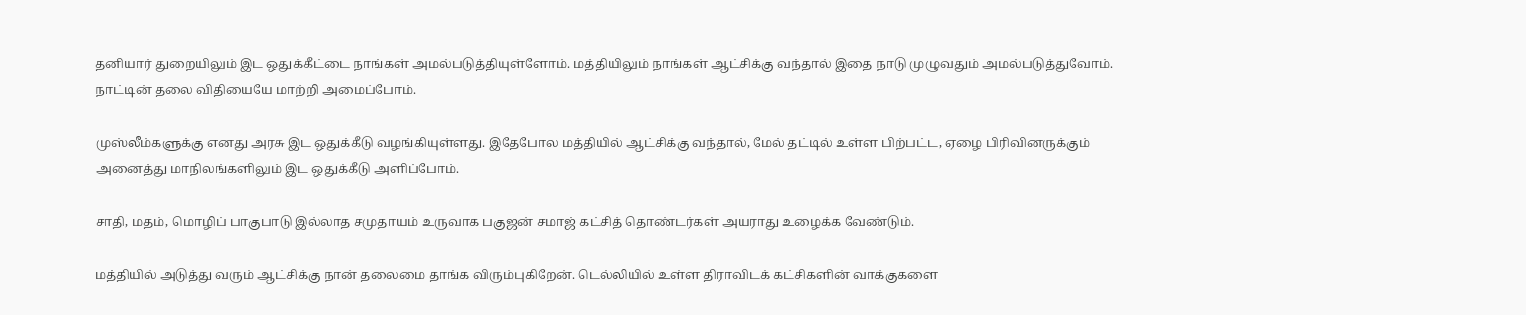தனியார் துறையிலும் இட ஒதுக்கீட்டை நாங்கள் அமல்படுத்தியுள்ளோம். மத்தியிலும் நாங்கள் ஆட்சிக்கு வந்தால் இதை நாடு முழுவதும் அமல்படுத்துவோம். நாட்டின் தலை விதியையே மாற்றி அமைப்போம்.

முஸ்லீம்களுக்கு எனது அரசு இட ஒதுக்கீடு வழங்கியுள்ளது. இதேபோல மத்தியில் ஆட்சிக்கு வந்தால், மேல் தட்டில் உள்ள பிற்பட்ட, ஏழை பிரிவினருக்கும் அனைத்து மாநிலங்களிலும் இட ஒதுக்கீடு அளிப்போம்.

சாதி, மதம், மொழிப் பாகுபாடு இல்லாத சமுதாயம் உருவாக பகுஜன் சமாஜ் கட்சித் தொண்டர்கள் அயராது உழைக்க வேண்டும்.

மத்தியில் அடுத்து வரும் ஆட்சிக்கு நான் தலைமை தாங்க விரும்புகிறேன். டெல்லியில் உள்ள திராவிடக் கட்சிகளின் வாக்குகளை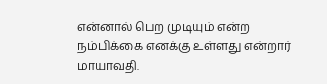என்னால் பெற முடியும் என்ற நம்பிக்கை எனக்கு உள்ளது என்றார் மாயாவதி.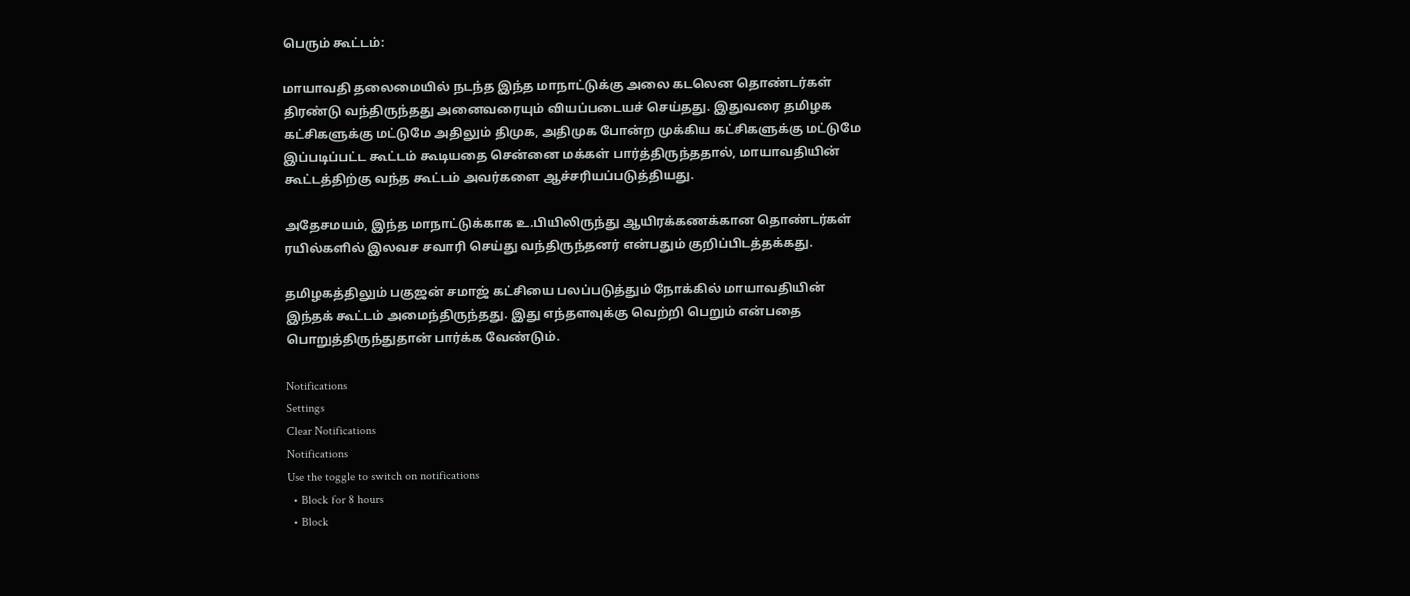பெரும் கூட்டம்:

மாயாவதி தலைமையில் நடந்த இந்த மாநாட்டுக்கு அலை கடலென தொண்டர்கள் திரண்டு வந்திருந்தது அனைவரையும் வியப்படையச் செய்தது. இதுவரை தமிழக கட்சிகளுக்கு மட்டுமே அதிலும் திமுக, அதிமுக போன்ற முக்கிய கட்சிகளுக்கு மட்டுமே இப்படிப்பட்ட கூட்டம் கூடியதை சென்னை மக்கள் பார்த்திருந்ததால், மாயாவதியின் கூட்டத்திற்கு வந்த கூட்டம் அவர்களை ஆச்சரியப்படுத்தியது.

அதேசமயம், இந்த மாநாட்டுக்காக உ.பியிலிருந்து ஆயிரக்கணக்கான தொண்டர்கள் ரயில்களில் இலவச சவாரி செய்து வந்திருந்தனர் என்பதும் குறிப்பிடத்தக்கது.

தமிழகத்திலும் பகுஜன் சமாஜ் கட்சியை பலப்படுத்தும் நோக்கில் மாயாவதியின் இந்தக் கூட்டம் அமைந்திருந்தது. இது எந்தளவுக்கு வெற்றி பெறும் என்பதை பொறுத்திருந்துதான் பார்க்க வேண்டும்.

Notifications
Settings
Clear Notifications
Notifications
Use the toggle to switch on notifications
  • Block for 8 hours
  • Block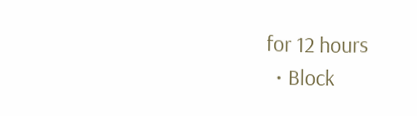for 12 hours
  • Block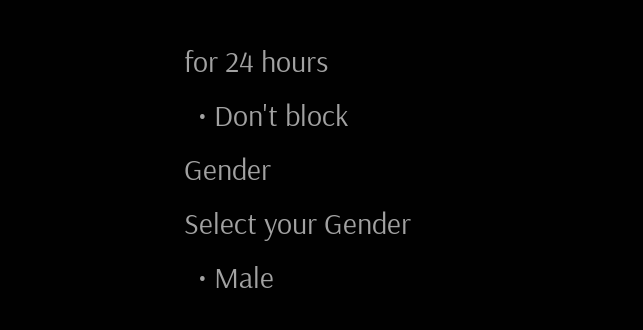for 24 hours
  • Don't block
Gender
Select your Gender
  • Male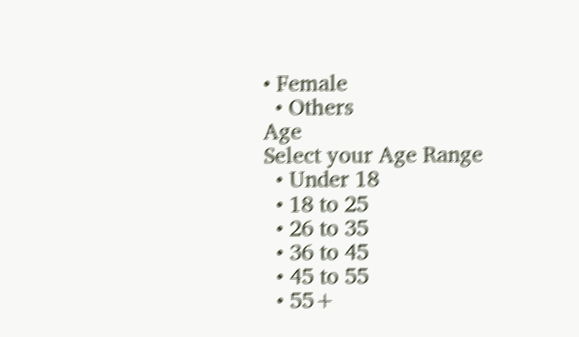• Female
  • Others
Age
Select your Age Range
  • Under 18
  • 18 to 25
  • 26 to 35
  • 36 to 45
  • 45 to 55
  • 55+